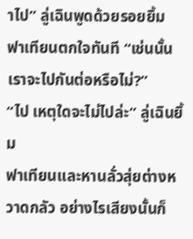าไป” ลู่เฉินพูดด้วยรอยยิ้ม
ฟาเทียนตกใจทันที “เช่นนั้นเราจะไปกันต่อหรือไม่?”
“ไป เหตุใดจะไม่ไปล่ะ” ลู่เฉินยิ้ม
ฟาเทียนและหานลั่วสุ่ยต่างหวาดกลัว อย่างไรเสียงนั้นก็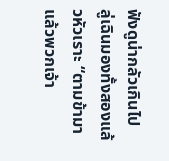ฟังดูน่ากลัวเกินไป
ลู่เฉินมองทั้งสองแล้วหัวเราะ “ตามข้ามา แล้วพวกเจ้า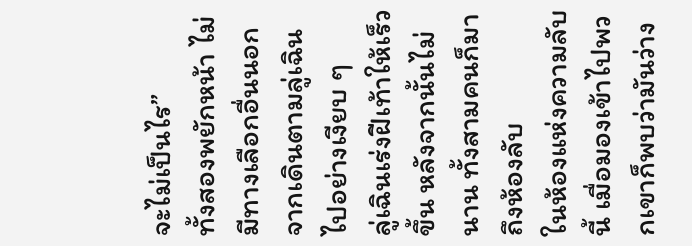จะไม่เป็นไร”
ทั้งสองพยักหน้า ไม่มีทางเลือกอื่นนอกจากเดินตามลู่เฉินไปอย่างเงียบ ๆ
ลู่เฉินเร่งฝีเท้าให้เร็วขึ้น หลังจากนั้นไม่นาน ทั้งสามคนก็มาถึงห้องลับ
ในห้องแห่งความลับนี้ เมื่อมองเข้าไปพวกเขาก็พบว่ามันว่าง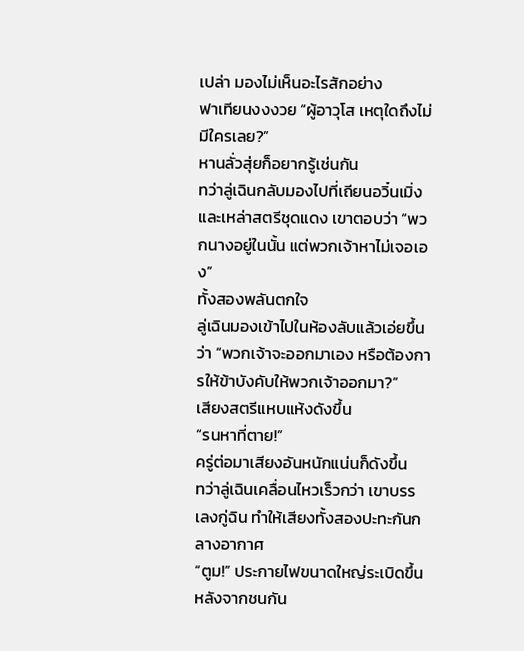เปล่า มองไม่เห็นอะไรสักอย่าง
ฟาเทียนงงงวย “ผู้อาวุโส เหตุใดถึงไม่มีใครเลย?”
หานลั่วสุ่ยก็อยากรู้เช่นกัน
ทว่าลู่เฉินกลับมองไปที่เถียนอวิ๋นเมิ่งและเหล่าสตรีชุดแดง เขาตอบว่า “พวกนางอยู่ในนั้น แต่พวกเจ้าหาไม่เจอเอง”
ทั้งสองพลันตกใจ
ลู่เฉินมองเข้าไปในห้องลับแล้วเอ่ยขึ้นว่า “พวกเจ้าจะออกมาเอง หรือต้องการให้ข้าบังคับให้พวกเจ้าออกมา?”
เสียงสตรีแหบแห้งดังขึ้น
“รนหาที่ตาย!”
ครู่ต่อมาเสียงอันหนักแน่นก็ดังขึ้น
ทว่าลู่เฉินเคลื่อนไหวเร็วกว่า เขาบรรเลงกู่ฉิน ทำให้เสียงทั้งสองปะทะกันกลางอากาศ
“ตูม!” ประกายไฟขนาดใหญ่ระเบิดขึ้นหลังจากชนกัน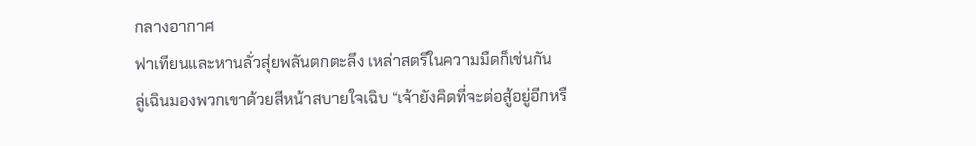กลางอากาศ
ฟาเทียนและหานลั่วสุ่ยพลันตกตะลึง เหล่าสตรีในความมืดก็เช่นกัน
ลู่เฉินมองพวกเขาด้วยสีหน้าสบายใจเฉิบ “เจ้ายังคิดที่จะต่อสู้อยู่อีกหรื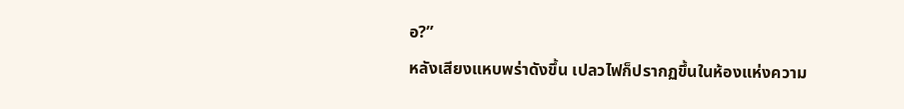อ?”
หลังเสียงแหบพร่าดังขึ้น เปลวไฟก็ปรากฏขึ้นในห้องแห่งความ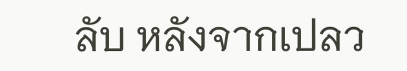ลับ หลังจากเปลว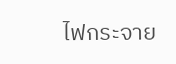ไฟกระจาย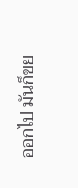ออกไป มันก็ขย